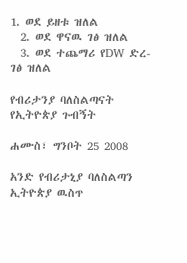1. ወደ ይዘቱ ዝለል
  2. ወደ ዋናዉ ገፅ ዝለል
  3. ወደ ተጨማሪ የDW ድረ-ገፅ ዝለል

የብሪታንያ ባለስልጣናት የኢትዮጵያ ጉብኝት

ሐሙስ፣ ግንቦት 25 2008

አንድ የብሪታኒያ ባለስልጣን ኢትዮጵያ ዉስጥ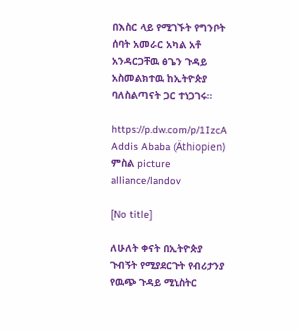በእስር ላይ የሚገኙት የግንቦት ሰባት አመራር አካል አቶ አንዳርጋቸዉ ፅጌን ጉዳይ አስመልክተዉ ከኢትዮጵያ ባለስልጣናት ጋር ተነጋገሩ።

https://p.dw.com/p/1IzcA
Addis Ababa (Äthiopien)
ምስል picture alliance/landov

[No title]

ለሁለት ቀናት በኢትዮጵያ ጉብኝት የሚያደርጉት የብሪታንያ የዉጭ ጉዳይ ሚኒስትር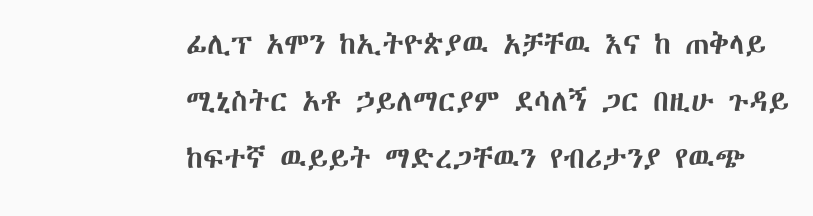ፊሊፕ አሞን ከኢትዮጵያዉ አቻቸዉ እና ከ ጠቅላይ ሚኒስትር አቶ ኃይለማርያም ደሳለኝ ጋር በዚሁ ጉዳይ ከፍተኛ ዉይይት ማድረጋቸዉን የብሪታንያ የዉጭ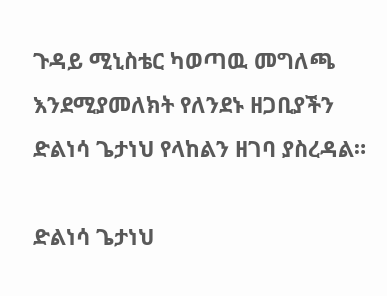ጉዳይ ሚኒስቴር ካወጣዉ መግለጫ እንደሚያመለክት የለንደኑ ዘጋቢያችን ድልነሳ ጌታነህ የላከልን ዘገባ ያስረዳል።

ድልነሳ ጌታነህ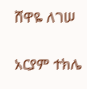ሸዋዬ ለገሠ

አርያም ተክሌ